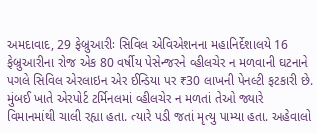અમદાવાદ, 29 ફેબ્રુઆરીઃ સિવિલ એવિએશનના મહાનિર્દેશાલયે 16 ફેબ્રુઆરીના રોજ એક 80 વર્ષીય પેસેન્જરને વ્હીલચેર ન મળવાની ઘટનાને પગલે સિવિલ એરલાઇન એર ઈન્ડિયા પર ₹30 લાખની પેનલ્ટી ફટકારી છે. મુંબઈ ખાતે એરપોર્ટ ટર્મિનલમાં વ્હીલચેર ન મળતાં તેઓ જ્યારે વિમાનમાંથી ચાલી રહ્યા હતા. ત્યારે પડી જતાં મૃત્યુ પામ્યા હતા. અહેવાલો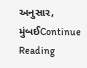અનુસાર, મુંબઈContinue Reading